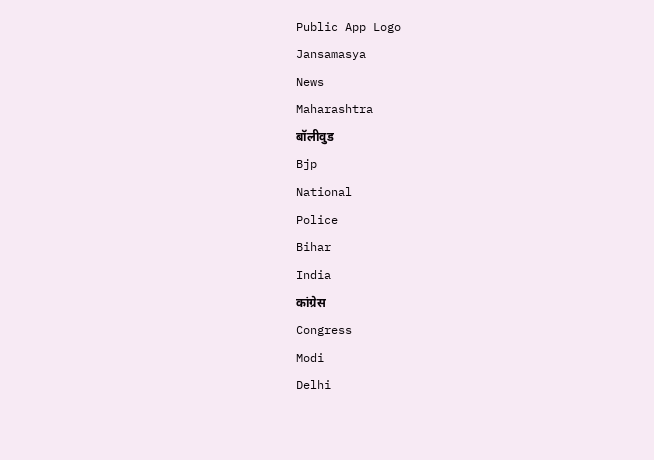Public App Logo
Jansamasya
News
Maharashtra
बॉलीवुड
Bjp
National
Police
Bihar
India
कांग्रेस
Congress
Modi
Delhi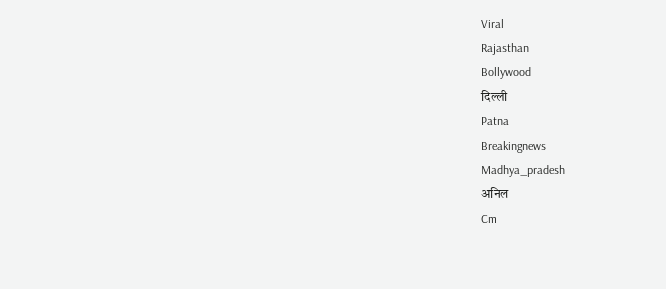Viral
Rajasthan
Bollywood
दिल्ली
Patna
Breakingnews
Madhya_pradesh
अनिल
Cm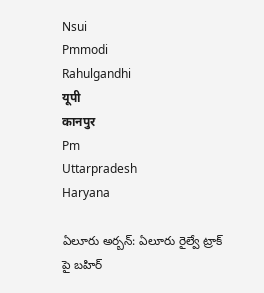Nsui
Pmmodi
Rahulgandhi
यूपी
कानपुर
Pm
Uttarpradesh
Haryana

ఏలూరు అర్బన్: ఏలూరు రైల్వే ట్రాక్ పై బహిర్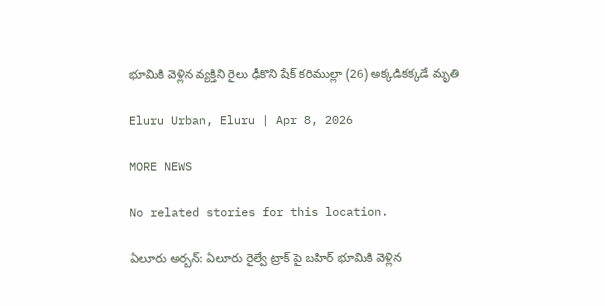భూమికి వెళ్లిన వ్యక్తిని రైలు ఢీకొని షేక్ కరిముల్లా (26) అక్కడికక్కడే మృతి

Eluru Urban, Eluru | Apr 8, 2026

MORE NEWS

No related stories for this location.

ఏలూరు అర్బన్: ఏలూరు రైల్వే ట్రాక్ పై బహిర్ భూమికి వెళ్లిన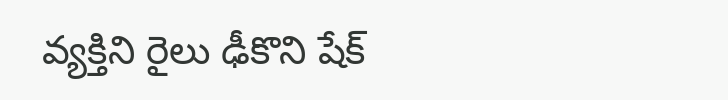వ్యక్తిని రైలు ఢీకొని షేక్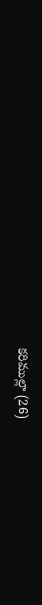కరిముల్లా (26)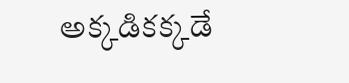అక్కడికక్కడే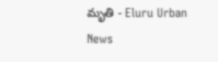మృతి - Eluru Urban News